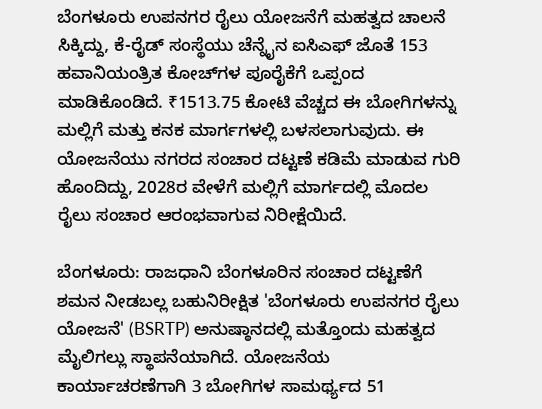ಬೆಂಗಳೂರು ಉಪನಗರ ರೈಲು ಯೋಜನೆಗೆ ಮಹತ್ವದ ಚಾಲನೆ ಸಿಕ್ಕಿದ್ದು, ಕೆ-ರೈಡ್ ಸಂಸ್ಥೆಯು ಚೆನ್ನೈನ ಐಸಿಎಫ್ ಜೊತೆ 153 ಹವಾನಿಯಂತ್ರಿತ ಕೋಚ್‌ಗಳ ಪೂರೈಕೆಗೆ ಒಪ್ಪಂದ ಮಾಡಿಕೊಂಡಿದೆ. ₹1513.75 ಕೋಟಿ ವೆಚ್ಚದ ಈ ಬೋಗಿಗಳನ್ನು ಮಲ್ಲಿಗೆ ಮತ್ತು ಕನಕ ಮಾರ್ಗಗಳಲ್ಲಿ ಬಳಸಲಾಗುವುದು. ಈ ಯೋಜನೆಯು ನಗರದ ಸಂಚಾರ ದಟ್ಟಣೆ ಕಡಿಮೆ ಮಾಡುವ ಗುರಿ ಹೊಂದಿದ್ದು, 2028ರ ವೇಳೆಗೆ ಮಲ್ಲಿಗೆ ಮಾರ್ಗದಲ್ಲಿ ಮೊದಲ ರೈಲು ಸಂಚಾರ ಆರಂಭವಾಗುವ ನಿರೀಕ್ಷೆಯಿದೆ.

ಬೆಂಗಳೂರು: ರಾಜಧಾನಿ ಬೆಂಗಳೂರಿನ ಸಂಚಾರ ದಟ್ಟಣೆಗೆ ಶಮನ ನೀಡಬಲ್ಲ ಬಹುನಿರೀಕ್ಷಿತ 'ಬೆಂಗಳೂರು ಉಪನಗರ ರೈಲು ಯೋಜನೆ' (BSRTP) ಅನುಷ್ಠಾನದಲ್ಲಿ ಮತ್ತೊಂದು ಮಹತ್ವದ ಮೈಲಿಗಲ್ಲು ಸ್ಥಾಪನೆಯಾಗಿದೆ. ಯೋಜನೆಯ ಕಾರ್ಯಾಚರಣೆಗಾಗಿ 3 ಬೋಗಿಗಳ ಸಾಮರ್ಥ್ಯದ 51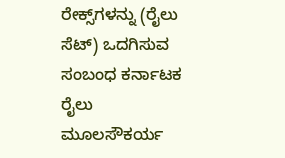ರೇಕ್ಸ್‌ಗಳನ್ನು (ರೈಲು ಸೆಟ್‌) ಒದಗಿಸುವ ಸಂಬಂಧ ಕರ್ನಾಟಕ ರೈಲು ಮೂಲಸೌಕರ್ಯ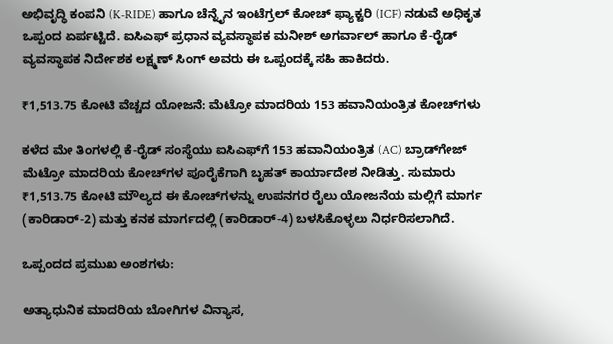ಅಭಿವೃದ್ಧಿ ಕಂಪನಿ (K-RIDE) ಹಾಗೂ ಚೆನ್ನೈನ ಇಂಟೆಗ್ರಲ್ ಕೋಚ್ ಫ್ಯಾಕ್ಟರಿ (ICF) ನಡುವೆ ಅಧಿಕೃತ ಒಪ್ಪಂದ ಏರ್ಪಟ್ಟಿದೆ. ಐಸಿಎಫ್‌ ಪ್ರಧಾನ ವ್ಯವಸ್ಥಾಪಕ ಮನೀಶ್‌ ಅಗರ್ವಾಲ್‌ ಹಾಗೂ ಕೆ-ರೈಡ್‌ ವ್ಯವಸ್ಥಾಪಕ ನಿರ್ದೇಶಕ ಲಕ್ಷ್ಮಣ್‌ ಸಿಂಗ್‌ ಅವರು ಈ ಒಪ್ಪಂದಕ್ಕೆ ಸಹಿ ಹಾಕಿದರು.

₹1,513.75 ಕೋಟಿ ವೆಚ್ಚದ ಯೋಜನೆ: ಮೆಟ್ರೋ ಮಾದರಿಯ 153 ಹವಾನಿಯಂತ್ರಿತ ಕೋಚ್‌ಗಳು

ಕಳೆದ ಮೇ ತಿಂಗಳಲ್ಲಿ ಕೆ-ರೈಡ್ ಸಂಸ್ಥೆಯು ಐಸಿಎಫ್‌ಗೆ 153 ಹವಾನಿಯಂತ್ರಿತ (AC) ಬ್ರಾಡ್‌ಗೇಜ್‌ ಮೆಟ್ರೋ ಮಾದರಿಯ ಕೋಚ್‌ಗಳ ಪೂರೈಕೆಗಾಗಿ ಬೃಹತ್ ಕಾರ್ಯಾದೇಶ ನೀಡಿತ್ತು. ಸುಮಾರು ₹1,513.75 ಕೋಟಿ ಮೌಲ್ಯದ ಈ ಕೋಚ್‌ಗಳನ್ನು ಉಪನಗರ ರೈಲು ಯೋಜನೆಯ ಮಲ್ಲಿಗೆ ಮಾರ್ಗ (ಕಾರಿಡಾರ್‌-2) ಮತ್ತು ಕನಕ ಮಾರ್ಗದಲ್ಲಿ (ಕಾರಿಡಾರ್‌-4) ಬಳಸಿಕೊಳ್ಳಲು ನಿರ್ಧರಿಸಲಾಗಿದೆ.

ಒಪ್ಪಂದದ ಪ್ರಮುಖ ಅಂಶಗಳು:

ಅತ್ಯಾಧುನಿಕ ಮಾದರಿಯ ಬೋಗಿಗಳ ವಿನ್ಯಾಸ,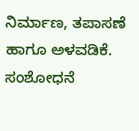ನಿರ್ಮಾಣ, ತಪಾಸಣೆ ಹಾಗೂ ಅಳವಡಿಕೆ. ಸಂಶೋಧನೆ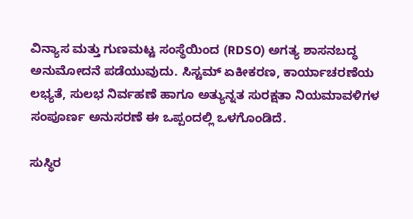ವಿನ್ಯಾಸ ಮತ್ತು ಗುಣಮಟ್ಟ ಸಂಸ್ಥೆಯಿಂದ (RDSO) ಅಗತ್ಯ ಶಾಸನಬದ್ಧ ಅನುಮೋದನೆ ಪಡೆಯುವುದು. ಸಿಸ್ಟಮ್ ಏಕೀಕರಣ, ಕಾರ್ಯಾಚರಣೆಯ ಲಭ್ಯತೆ, ಸುಲಭ ನಿರ್ವಹಣೆ ಹಾಗೂ ಅತ್ಯುನ್ನತ ಸುರಕ್ಷತಾ ನಿಯಮಾವಳಿಗಳ ಸಂಪೂರ್ಣ ಅನುಸರಣೆ ಈ ಒಪ್ಪಂದಲ್ಲಿ ಒಳಗೊಂಡಿದೆ.

ಸುಸ್ಥಿರ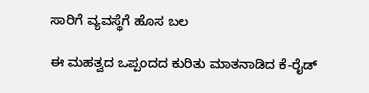ಸಾರಿಗೆ ವ್ಯವಸ್ಥೆಗೆ ಹೊಸ ಬಲ

ಈ ಮಹತ್ವದ ಒಪ್ಪಂದದ ಕುರಿತು ಮಾತನಾಡಿದ ಕೆ-ರೈಡ್‌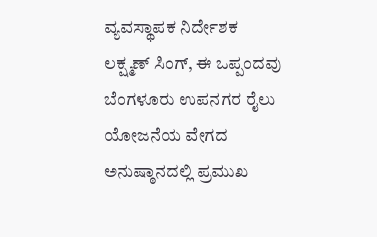ವ್ಯವಸ್ಥಾಪಕ ನಿರ್ದೇಶಕ ಲಕ್ಷ್ಮಣ್‌ ಸಿಂಗ್‌, ಈ ಒಪ್ಪಂದವು ಬೆಂಗಳೂರು ಉಪನಗರ ರೈಲು ಯೋಜನೆಯ ವೇಗದ ಅನುಷ್ಠಾನದಲ್ಲಿ ಪ್ರಮುಖ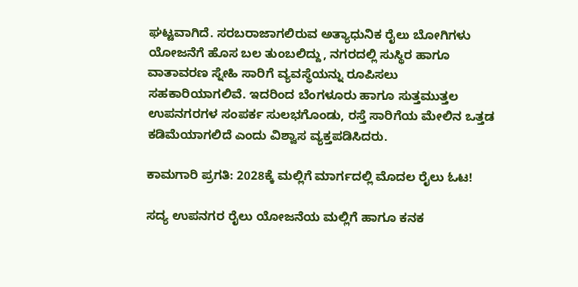ಘಟ್ಟವಾಗಿದೆ. ಸರಬರಾಜಾಗಲಿರುವ ಅತ್ಯಾಧುನಿಕ ರೈಲು ಬೋಗಿಗಳು ಯೋಜನೆಗೆ ಹೊಸ ಬಲ ತುಂಬಲಿದ್ದು, ನಗರದಲ್ಲಿ ಸುಸ್ಥಿರ ಹಾಗೂ ವಾತಾವರಣ ಸ್ನೇಹಿ ಸಾರಿಗೆ ವ್ಯವಸ್ಥೆಯನ್ನು ರೂಪಿಸಲು ಸಹಕಾರಿಯಾಗಲಿವೆ. ಇದರಿಂದ ಬೆಂಗಳೂರು ಹಾಗೂ ಸುತ್ತಮುತ್ತಲ ಉಪನಗರಗಳ ಸಂಪರ್ಕ ಸುಲಭಗೊಂಡು, ರಸ್ತೆ ಸಾರಿಗೆಯ ಮೇಲಿನ ಒತ್ತಡ ಕಡಿಮೆಯಾಗಲಿದೆ ಎಂದು ವಿಶ್ವಾಸ ವ್ಯಕ್ತಪಡಿಸಿದರು.

ಕಾಮಗಾರಿ ಪ್ರಗತಿ: 2028ಕ್ಕೆ ಮಲ್ಲಿಗೆ ಮಾರ್ಗದಲ್ಲಿ ಮೊದಲ ರೈಲು ಓಟ!

ಸದ್ಯ ಉಪನಗರ ರೈಲು ಯೋಜನೆಯ ಮಲ್ಲಿಗೆ ಹಾಗೂ ಕನಕ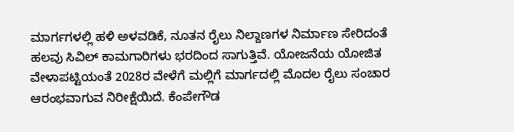ಮಾರ್ಗಗಳಲ್ಲಿ ಹಳಿ ಅಳವಡಿಕೆ, ನೂತನ ರೈಲು ನಿಲ್ದಾಣಗಳ ನಿರ್ಮಾಣ ಸೇರಿದಂತೆ ಹಲವು ಸಿವಿಲ್ ಕಾಮಗಾರಿಗಳು ಭರದಿಂದ ಸಾಗುತ್ತಿವೆ. ಯೋಜನೆಯ ಯೋಜಿತ ವೇಳಾಪಟ್ಟಿಯಂತೆ 2028ರ ವೇಳೆಗೆ ಮಲ್ಲಿಗೆ ಮಾರ್ಗದಲ್ಲಿ ಮೊದಲ ರೈಲು ಸಂಚಾರ ಆರಂಭವಾಗುವ ನಿರೀಕ್ಷೆಯಿದೆ. ಕೆಂಪೇಗೌಡ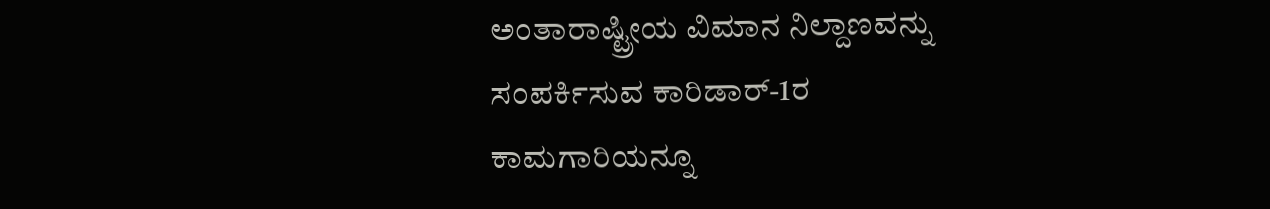ಅಂತಾರಾಷ್ಟ್ರೀಯ ವಿಮಾನ ನಿಲ್ದಾಣವನ್ನು ಸಂಪರ್ಕಿಸುವ ಕಾರಿಡಾರ್-1ರ ಕಾಮಗಾರಿಯನ್ನೂ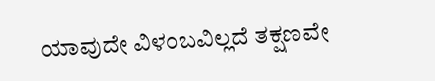ಯಾವುದೇ ವಿಳಂಬವಿಲ್ಲದೆ ತಕ್ಷಣವೇ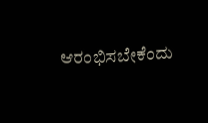ಆರಂಭಿಸಬೇಕೆಂದು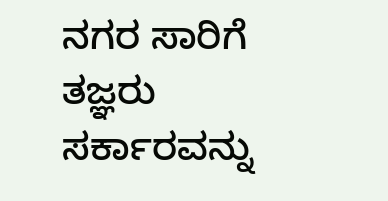ನಗರ ಸಾರಿಗೆ ತಜ್ಞರು ಸರ್ಕಾರವನ್ನು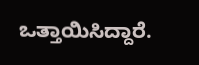ಒತ್ತಾಯಿಸಿದ್ದಾರೆ.